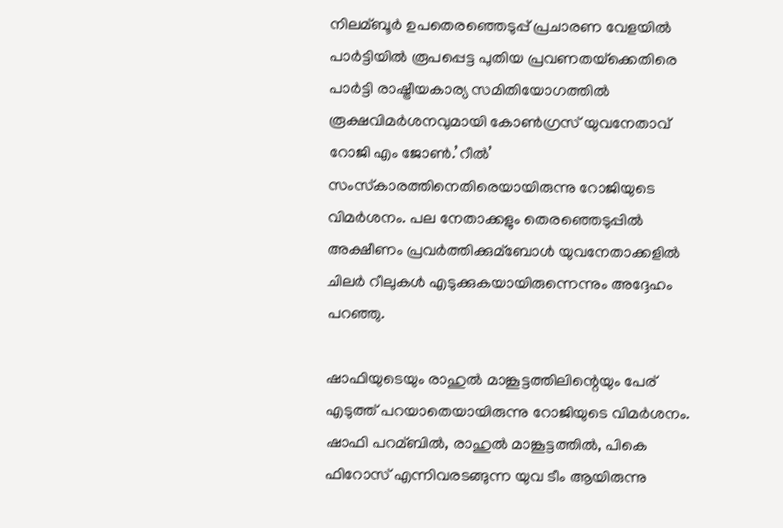നിലമ്ബൂര്‍ ഉപതെരഞ്ഞെടുപ്പ് പ്രചാരണ വേളയില്‍ പാര്‍ട്ടിയില്‍ രൂപപ്പെട്ട പുതിയ പ്രവണതയ്‌ക്കെതിരെ പാര്‍ട്ടി രാഷ്ട്രീയകാര്യ സമിതിയോഗത്തില്‍ രൂക്ഷവിമര്‍ശനവുമായി കോണ്‍ഗ്രസ് യുവനേതാവ് റോജി എം ജോണ്‍.’റീല്‍’ സംസ്‌കാരത്തിനെതിരെയായിരുന്നു റോജിയുടെ വിമര്‍ശനം. പല നേതാക്കളും തെരഞ്ഞെടുപ്പില്‍ അക്ഷീണം പ്രവര്‍ത്തിക്കുമ്ബോള്‍ യുവനേതാക്കളില്‍ ചിലര്‍ റീലുകള്‍ എടുക്കുകയായിരുന്നെന്നും അദ്ദേഹം പറഞ്ഞു.

ഷാഫിയുടെയും രാഹുല്‍ മാങ്കൂട്ടത്തിലിന്റെയും പേര് എടുത്ത് പറയാതെയായിരുന്നു റോജിയുടെ വിമര്‍ശനം. ഷാഫി പറമ്ബില്‍, രാഹുല്‍ മാങ്കൂട്ടത്തില്‍, പികെ ഫിറോസ് എന്നിവരടങ്ങുന്ന യുവ ടീം ആയിരുന്നു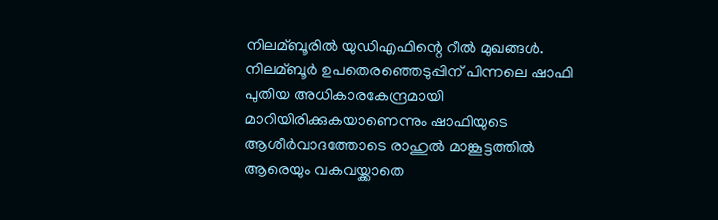നിലമ്ബൂരില്‍ യുഡിഎഫിന്റെ റീല്‍ മുഖങ്ങള്‍. നിലമ്ബൂര്‍ ഉപതെരഞ്ഞെടുപ്പിന് പിന്നലെ ഷാഫി പുതിയ അധികാരകേന്ദ്രമായി മാറിയിരിക്കുകയാണെന്നും ഷാഫിയുടെ ആശീര്‍വാദത്തോടെ രാഹുല്‍ മാങ്കൂട്ടത്തില്‍ ആരെയും വകവയ്ക്കാതെ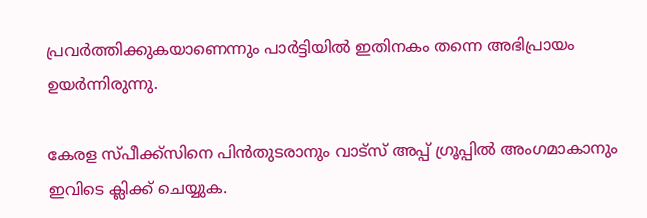പ്രവര്‍ത്തിക്കുകയാണെന്നും പാര്‍ട്ടിയില്‍ ഇതിനകം തന്നെ അഭിപ്രായം ഉയര്‍ന്നിരുന്നു.

കേരള സ്പീക്ക്സിനെ പിൻതുടരാനും വാട്സ് അപ്പ് ഗ്രൂപ്പിൽ അംഗമാകാനും ഇവിടെ ക്ലിക്ക് ചെയ്യുക.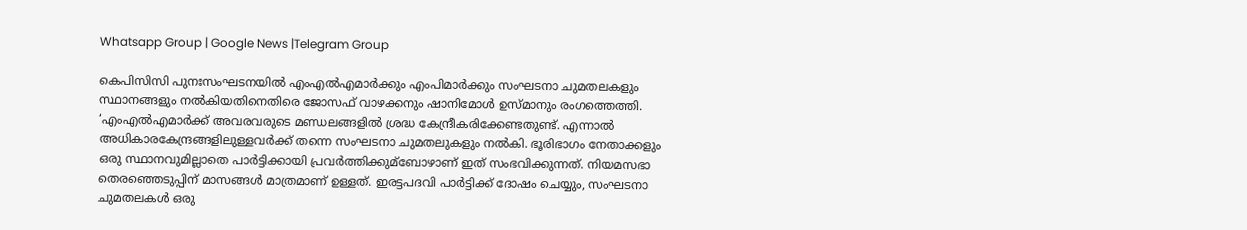Whatsapp Group | Google News |Telegram Group

കെപിസിസി പുനഃസംഘടനയില്‍ എംഎല്‍എമാര്‍ക്കും എംപിമാര്‍ക്കും സംഘടനാ ചുമതലകളും സ്ഥാനങ്ങളും നല്‍കിയതിനെതിരെ ജോസഫ് വാഴക്കനും ഷാനിമോള്‍ ഉസ്മാനും രംഗത്തെത്തി. ‘എംഎല്‍എമാര്‍ക്ക് അവരവരുടെ മണ്ഡലങ്ങളില്‍ ശ്രദ്ധ കേന്ദ്രീകരിക്കേണ്ടതുണ്ട്. എന്നാല്‍ അധികാരകേന്ദ്രങ്ങളിലുള്ളവര്‍ക്ക് തന്നെ സംഘടനാ ചുമതലുകളും നല്‍കി. ഭൂരിഭാഗം നേതാക്കളും ഒരു സ്ഥാനവുമില്ലാതെ പാര്‍ട്ടിക്കായി പ്രവര്‍ത്തിക്കുമ്ബോഴാണ് ഇത് സംഭവിക്കുന്നത്. നിയമസഭാ തെരഞ്ഞെടുപ്പിന് മാസങ്ങള്‍ മാത്രമാണ് ഉള്ളത്. ഇരട്ടപദവി പാര്‍ട്ടിക്ക് ദോഷം ചെയ്യും, സംഘടനാ ചുമതലകള്‍ ഒരു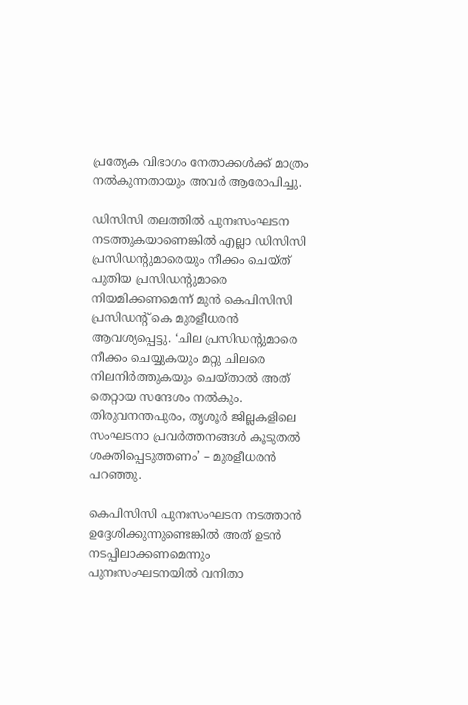പ്രത്യേക വിഭാഗം നേതാക്കള്‍ക്ക് മാത്രം നല്‍കുന്നതായും അവര്‍ ആരോപിച്ചു.

ഡിസിസി തലത്തില്‍ പുനഃസംഘടന നടത്തുകയാണെങ്കില്‍ എല്ലാ ഡിസിസി പ്രസിഡന്റുമാരെയും നീക്കം ചെയ്ത് പുതിയ പ്രസിഡന്റുമാരെ നിയമിക്കണമെന്ന് മുന്‍ കെപിസിസി പ്രസിഡന്റ് കെ മുരളീധരന്‍ ആവശ്യപ്പെട്ടു. ‘ചില പ്രസിഡന്റുമാരെ നീക്കം ചെയ്യുകയും മറ്റു ചിലരെ നിലനിര്‍ത്തുകയും ചെയ്താല്‍ അത് തെറ്റായ സന്ദേശം നല്‍കും. തിരുവനന്തപുരം, തൃശൂര്‍ ജില്ലകളിലെ സംഘടനാ പ്രവര്‍ത്തനങ്ങള്‍ കൂടുതല്‍ ശക്തിപ്പെടുത്തണം’ – മുരളീധരന്‍ പറഞ്ഞു.

കെപിസിസി പുനഃസംഘടന നടത്താന്‍ ഉദ്ദേശിക്കുന്നുണ്ടെങ്കില്‍ അത് ഉടന്‍ നടപ്പിലാക്കണമെന്നും പുനഃസംഘടനയില്‍ വനിതാ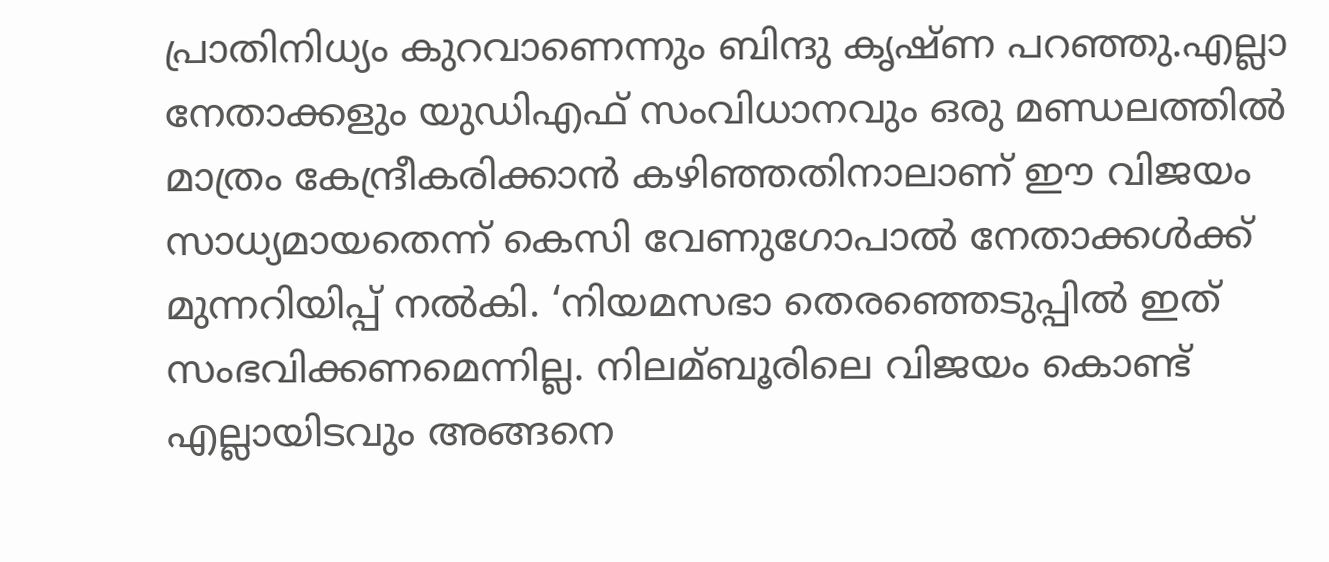പ്രാതിനിധ്യം കുറവാണെന്നും ബിന്ദു കൃഷ്ണ പറഞ്ഞു.എല്ലാ നേതാക്കളും യുഡിഎഫ് സംവിധാനവും ഒരു മണ്ഡലത്തില്‍ മാത്രം കേന്ദ്രീകരിക്കാന്‍ കഴിഞ്ഞതിനാലാണ് ഈ വിജയം സാധ്യമായതെന്ന് കെസി വേണുഗോപാല്‍ നേതാക്കള്‍ക്ക് മുന്നറിയിപ്പ് നല്‍കി. ‘നിയമസഭാ തെരഞ്ഞെടുപ്പില്‍ ഇത് സംഭവിക്കണമെന്നില്ല. നിലമ്ബൂരിലെ വിജയം കൊണ്ട് എല്ലായിടവും അങ്ങനെ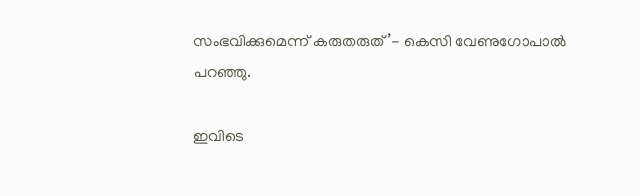സംഭവിക്കുമെന്ന് കരുതരുത്’- കെസി വേണുഗോപാല്‍ പറഞ്ഞു.

ഇവിടെ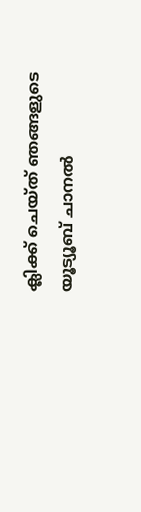ക്ലിക്ക് ചെയ്ത് ഞങ്ങളുടെ യൂട്യൂബ് ചാനൽ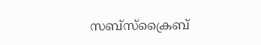സബ്സ്ക്രൈബ്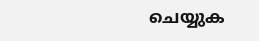ചെയ്യുക